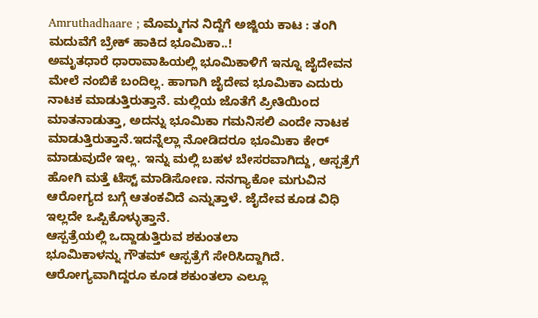Amruthadhaare ; ಮೊಮ್ಮಗನ ನಿದ್ದೆಗೆ ಅಜ್ಜಿಯ ಕಾಟ : ತಂಗಿ ಮದುವೆಗೆ ಬ್ರೇಕ್ ಹಾಕಿದ ಭೂಮಿಕಾ..!
ಅಮೃತಧಾರೆ ಧಾರಾವಾಹಿಯಲ್ಲಿ ಭೂಮಿಕಾಳಿಗೆ ಇನ್ನೂ ಜೈದೇವನ ಮೇಲೆ ನಂಬಿಕೆ ಬಂದಿಲ್ಲ. ಹಾಗಾಗಿ ಜೈದೇವ ಭೂಮಿಕಾ ಎದುರು ನಾಟಕ ಮಾಡುತ್ತಿರುತ್ತಾನೆ. ಮಲ್ಲಿಯ ಜೊತೆಗೆ ಪ್ರೀತಿಯಿಂದ ಮಾತನಾಡುತ್ತಾ, ಅದನ್ನು ಭೂಮಿಕಾ ಗಮನಿಸಲಿ ಎಂದೇ ನಾಟಕ ಮಾಡುತ್ತಿರುತ್ತಾನೆ.ಇದನ್ನೆಲ್ಲಾ ನೋಡಿದರೂ ಭೂಮಿಕಾ ಕೇರ್ ಮಾಡುವುದೇ ಇಲ್ಲ. ಇನ್ನು ಮಲ್ಲಿ ಬಹಳ ಬೇಸರವಾಗಿದ್ದು, ಆಸ್ಪತ್ರೆಗೆ ಹೋಗಿ ಮತ್ತೆ ಟೆಸ್ಟ್ ಮಾಡಿಸೋಣ. ನನಗ್ಯಾಕೋ ಮಗುವಿನ ಆರೋಗ್ಯದ ಬಗ್ಗೆ ಆತಂಕವಿದೆ ಎನ್ನುತ್ತಾಳೆ. ಜೈದೇವ ಕೂಡ ವಿಧಿ ಇಲ್ಲದೇ ಒಪ್ಪಿಕೊಳ್ಳುತ್ತಾನೆ.
ಆಸ್ಪತ್ರೆಯಲ್ಲಿ ಒದ್ದಾಡುತ್ತಿರುವ ಶಕುಂತಲಾ
ಭೂಮಿಕಾಳನ್ನು ಗೌತಮ್ ಆಸ್ಪತ್ರೆಗೆ ಸೇರಿಸಿದ್ದಾಗಿದೆ. ಆರೋಗ್ಯವಾಗಿದ್ದರೂ ಕೂಡ ಶಕುಂತಲಾ ಎಲ್ಲೂ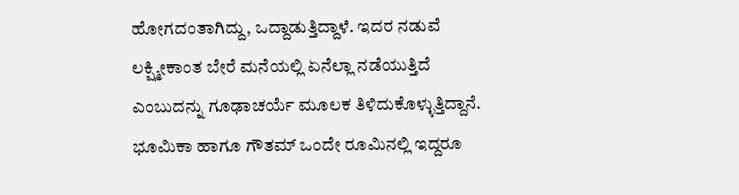ಹೋಗದಂತಾಗಿದ್ದು, ಒದ್ದಾಡುತ್ತಿದ್ದಾಳೆ. ಇದರ ನಡುವೆ ಲಕ್ಷ್ಮೀಕಾಂತ ಬೇರೆ ಮನೆಯಲ್ಲಿ ಏನೆಲ್ಲಾ ನಡೆಯುತ್ತಿದೆ ಎಂಬುದನ್ನು ಗೂಢಾಚರ್ಯೆ ಮೂಲಕ ತಿಳಿದುಕೊಳ್ಳುತ್ತಿದ್ದಾನೆ. ಭೂಮಿಕಾ ಹಾಗೂ ಗೌತಮ್ ಒಂದೇ ರೂಮಿನಲ್ಲಿ ಇದ್ದರೂ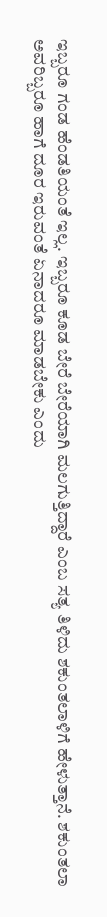ಇಬ್ಬರೂ ಗಂಡ ಹೆಂಡತಿಯಂತೆ ಇಲ್ಲ. ಇಬ್ಬರೂ ಕೂಡ ಬೇರೆ ಬೇರೆಯಾಗಿ ಮಲಗುತ್ತಿದ್ದಾರೆ ಎಂಬ ಸತ್ಯ ತಿಳಿದು ಶಕುಂತಲಾಳಿಗೆ ಹೇಳುತ್ತಾನೆ. ಶಕುಂತಲಾ ಅವರಿಬ್ಬರೂ ಹಾಗೆ ದೂರ ಇರುವಂತೆ ಏನಾದರೂ ಮಾಡಬೇಕು ಎಂದು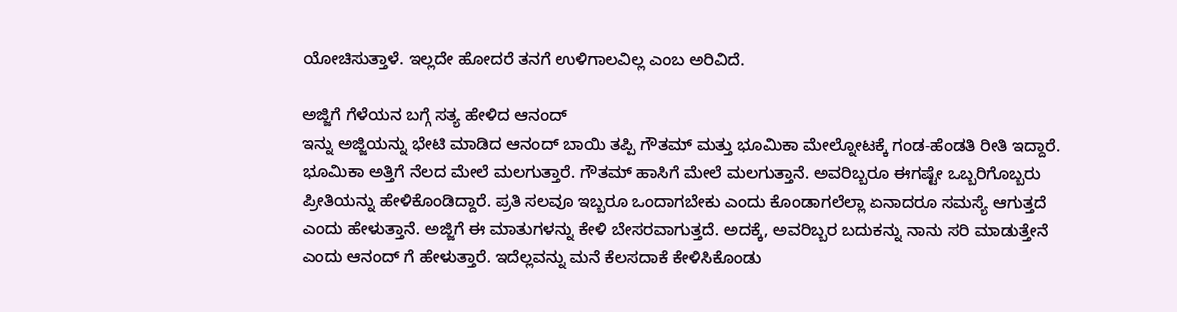ಯೋಚಿಸುತ್ತಾಳೆ. ಇಲ್ಲದೇ ಹೋದರೆ ತನಗೆ ಉಳಿಗಾಲವಿಲ್ಲ ಎಂಬ ಅರಿವಿದೆ.

ಅಜ್ಜಿಗೆ ಗೆಳೆಯನ ಬಗ್ಗೆ ಸತ್ಯ ಹೇಳಿದ ಆನಂದ್
ಇನ್ನು ಅಜ್ಜಿಯನ್ನು ಭೇಟಿ ಮಾಡಿದ ಆನಂದ್ ಬಾಯಿ ತಪ್ಪಿ ಗೌತಮ್ ಮತ್ತು ಭೂಮಿಕಾ ಮೇಲ್ನೋಟಕ್ಕೆ ಗಂಡ-ಹೆಂಡತಿ ರೀತಿ ಇದ್ದಾರೆ. ಭೂಮಿಕಾ ಅತ್ತಿಗೆ ನೆಲದ ಮೇಲೆ ಮಲಗುತ್ತಾರೆ. ಗೌತಮ್ ಹಾಸಿಗೆ ಮೇಲೆ ಮಲಗುತ್ತಾನೆ. ಅವರಿಬ್ಬರೂ ಈಗಷ್ಟೇ ಒಬ್ಬರಿಗೊಬ್ಬರು ಪ್ರೀತಿಯನ್ನು ಹೇಳಿಕೊಂಡಿದ್ದಾರೆ. ಪ್ರತಿ ಸಲವೂ ಇಬ್ಬರೂ ಒಂದಾಗಬೇಕು ಎಂದು ಕೊಂಡಾಗಲೆಲ್ಲಾ ಏನಾದರೂ ಸಮಸ್ಯೆ ಆಗುತ್ತದೆ ಎಂದು ಹೇಳುತ್ತಾನೆ. ಅಜ್ಜಿಗೆ ಈ ಮಾತುಗಳನ್ನು ಕೇಳಿ ಬೇಸರವಾಗುತ್ತದೆ. ಅದಕ್ಕೆ, ಅವರಿಬ್ಬರ ಬದುಕನ್ನು ನಾನು ಸರಿ ಮಾಡುತ್ತೇನೆ ಎಂದು ಆನಂದ್ ಗೆ ಹೇಳುತ್ತಾರೆ. ಇದೆಲ್ಲವನ್ನು ಮನೆ ಕೆಲಸದಾಕೆ ಕೇಳಿಸಿಕೊಂಡು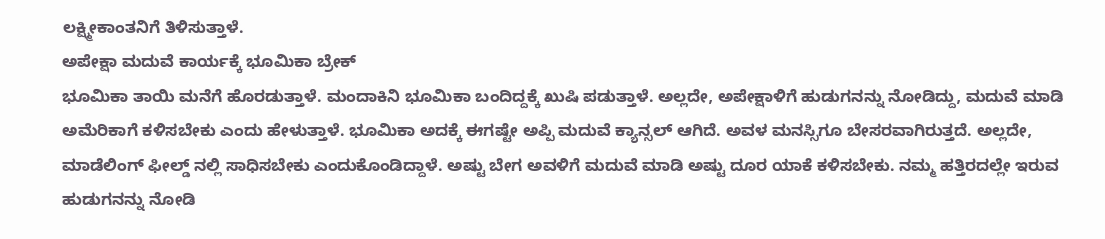ಲಕ್ಷ್ಮೀಕಾಂತನಿಗೆ ತಿಳಿಸುತ್ತಾಳೆ.
ಅಪೇಕ್ಷಾ ಮದುವೆ ಕಾರ್ಯಕ್ಕೆ ಭೂಮಿಕಾ ಬ್ರೇಕ್
ಭೂಮಿಕಾ ತಾಯಿ ಮನೆಗೆ ಹೊರಡುತ್ತಾಳೆ. ಮಂದಾಕಿನಿ ಭೂಮಿಕಾ ಬಂದಿದ್ದಕ್ಕೆ ಖುಷಿ ಪಡುತ್ತಾಳೆ. ಅಲ್ಲದೇ, ಅಪೇಕ್ಷಾಳಿಗೆ ಹುಡುಗನನ್ನು ನೋಡಿದ್ದು, ಮದುವೆ ಮಾಡಿ ಅಮೆರಿಕಾಗೆ ಕಳಿಸಬೇಕು ಎಂದು ಹೇಳುತ್ತಾಳೆ. ಭೂಮಿಕಾ ಅದಕ್ಕೆ ಈಗಷ್ಟೇ ಅಪ್ಪಿ ಮದುವೆ ಕ್ಯಾನ್ಸಲ್ ಆಗಿದೆ. ಅವಳ ಮನಸ್ಸಿಗೂ ಬೇಸರವಾಗಿರುತ್ತದೆ. ಅಲ್ಲದೇ, ಮಾಡೆಲಿಂಗ್ ಫೀಲ್ಡ್ ನಲ್ಲಿ ಸಾಧಿಸಬೇಕು ಎಂದುಕೊಂಡಿದ್ದಾಳೆ. ಅಷ್ಟು ಬೇಗ ಅವಳಿಗೆ ಮದುವೆ ಮಾಡಿ ಅಷ್ಟು ದೂರ ಯಾಕೆ ಕಳಿಸಬೇಕು. ನಮ್ಮ ಹತ್ತಿರದಲ್ಲೇ ಇರುವ ಹುಡುಗನನ್ನು ನೋಡಿ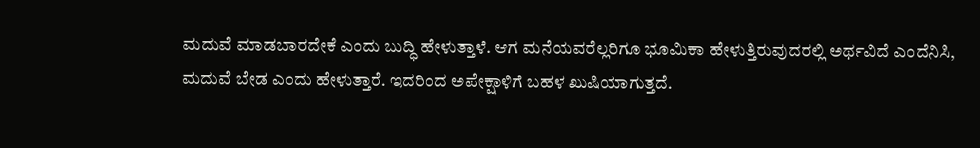ಮದುವೆ ಮಾಡಬಾರದೇಕೆ ಎಂದು ಬುದ್ಧಿ ಹೇಳುತ್ತಾಳೆ. ಆಗ ಮನೆಯವರೆಲ್ಲರಿಗೂ ಭೂಮಿಕಾ ಹೇಳುತ್ತಿರುವುದರಲ್ಲಿ ಅರ್ಥವಿದೆ ಎಂದೆನಿಸಿ, ಮದುವೆ ಬೇಡ ಎಂದು ಹೇಳುತ್ತಾರೆ. ಇದರಿಂದ ಅಪೇಕ್ಷಾಳಿಗೆ ಬಹಳ ಖುಷಿಯಾಗುತ್ತದೆ.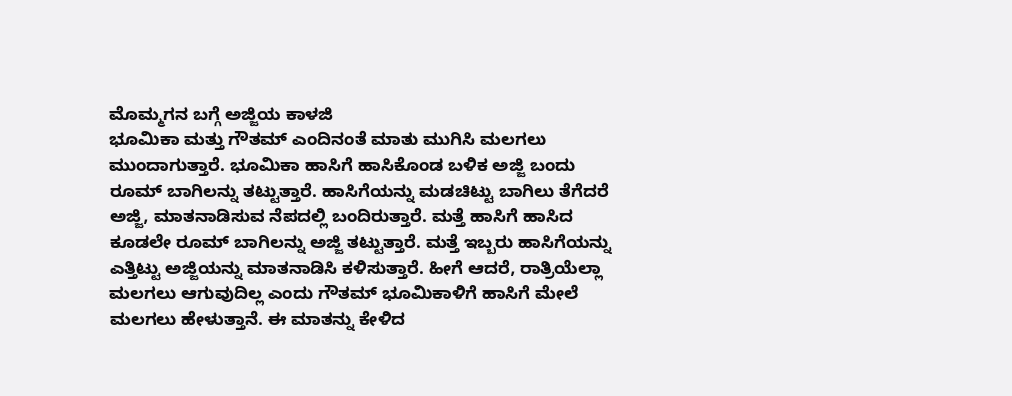ಮೊಮ್ಮಗನ ಬಗ್ಗೆ ಅಜ್ಜಿಯ ಕಾಳಜಿ
ಭೂಮಿಕಾ ಮತ್ತು ಗೌತಮ್ ಎಂದಿನಂತೆ ಮಾತು ಮುಗಿಸಿ ಮಲಗಲು ಮುಂದಾಗುತ್ತಾರೆ. ಭೂಮಿಕಾ ಹಾಸಿಗೆ ಹಾಸಿಕೊಂಡ ಬಳಿಕ ಅಜ್ಜಿ ಬಂದು ರೂಮ್ ಬಾಗಿಲನ್ನು ತಟ್ಟುತ್ತಾರೆ. ಹಾಸಿಗೆಯನ್ನು ಮಡಚಿಟ್ಟು ಬಾಗಿಲು ತೆಗೆದರೆ ಅಜ್ಜಿ, ಮಾತನಾಡಿಸುವ ನೆಪದಲ್ಲಿ ಬಂದಿರುತ್ತಾರೆ. ಮತ್ತೆ ಹಾಸಿಗೆ ಹಾಸಿದ ಕೂಡಲೇ ರೂಮ್ ಬಾಗಿಲನ್ನು ಅಜ್ಜಿ ತಟ್ಟುತ್ತಾರೆ. ಮತ್ತೆ ಇಬ್ಬರು ಹಾಸಿಗೆಯನ್ನು ಎತ್ತಿಟ್ಟು ಅಜ್ಜಿಯನ್ನು ಮಾತನಾಡಿಸಿ ಕಳಿಸುತ್ತಾರೆ. ಹೀಗೆ ಆದರೆ, ರಾತ್ರಿಯೆಲ್ಲಾ ಮಲಗಲು ಆಗುವುದಿಲ್ಲ ಎಂದು ಗೌತಮ್ ಭೂಮಿಕಾಳಿಗೆ ಹಾಸಿಗೆ ಮೇಲೆ ಮಲಗಲು ಹೇಳುತ್ತಾನೆ. ಈ ಮಾತನ್ನು ಕೇಳಿದ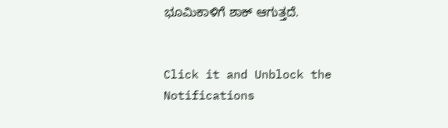ಭೂಮಿಕಾಳಿಗೆ ಶಾಕ್ ಆಗುತ್ತದೆ.


Click it and Unblock the Notifications